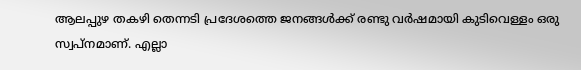ആലപ്പുഴ തകഴി തെന്നടി പ്രദേശത്തെ ജനങ്ങൾക്ക് രണ്ടു വർഷമായി കുടിവെള്ളം ഒരു സ്വപ്നമാണ്. എല്ലാ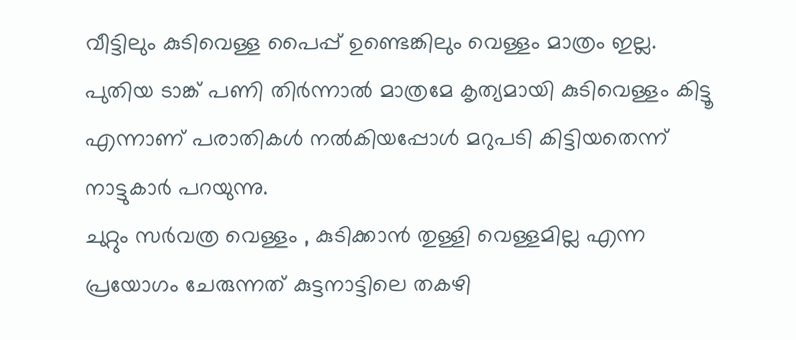വീട്ടിലും കുടിവെള്ള പൈപ്പ് ഉണ്ടെങ്കിലും വെള്ളം മാത്രം ഇല്ല. പുതിയ ടാങ്ക് പണി തിർന്നാൽ മാത്രമേ കൃത്യമായി കുടിവെള്ളം കിട്ടൂ എന്നാണ് പരാതികൾ നൽകിയപ്പോൾ മറുപടി കിട്ടിയതെന്ന് നാട്ടുകാർ പറയുന്നു.
ചുറ്റും സർവത്ര വെള്ളം , കുടിക്കാൻ തുള്ളി വെള്ളമില്ല എന്ന പ്രയോഗം ചേരുന്നത് കുട്ടനാട്ടിലെ തകഴി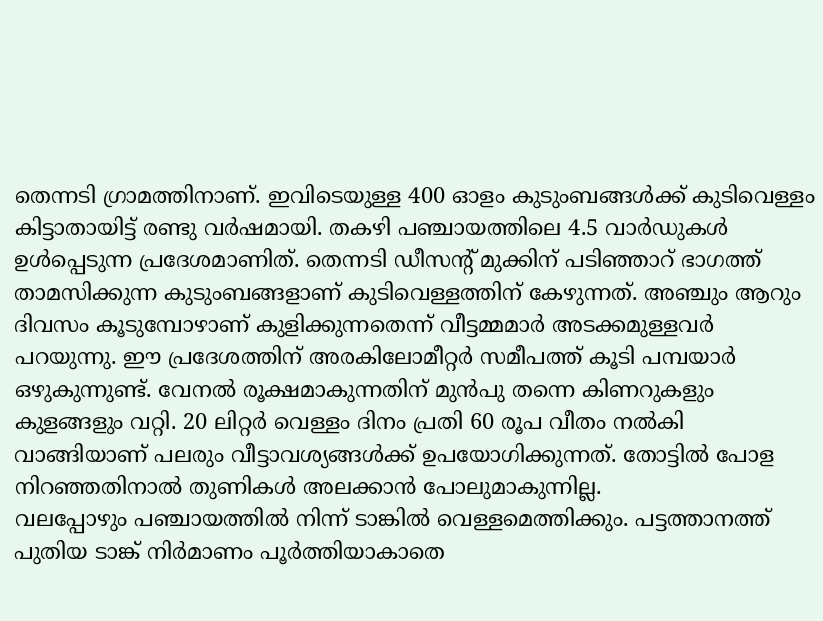തെന്നടി ഗ്രാമത്തിനാണ്. ഇവിടെയുള്ള 400 ഓളം കുടുംബങ്ങൾക്ക് കുടിവെള്ളം കിട്ടാതായിട്ട് രണ്ടു വർഷമായി. തകഴി പഞ്ചായത്തിലെ 4.5 വാർഡുകൾ ഉൾപ്പെടുന്ന പ്രദേശമാണിത്. തെന്നടി ഡീസൻ്റ് മുക്കിന് പടിഞ്ഞാറ് ഭാഗത്ത് താമസിക്കുന്ന കുടുംബങ്ങളാണ് കുടിവെള്ളത്തിന് കേഴുന്നത്. അഞ്ചും ആറും ദിവസം കൂടുമ്പോഴാണ് കുളിക്കുന്നതെന്ന് വീട്ടമ്മമാർ അടക്കമുള്ളവർ പറയുന്നു. ഈ പ്രദേശത്തിന് അരകിലോമീറ്റർ സമീപത്ത് കൂടി പമ്പയാർ ഒഴുകുന്നുണ്ട്. വേനൽ രൂക്ഷമാകുന്നതിന് മുൻപു തന്നെ കിണറുകളും കുളങ്ങളും വറ്റി. 20 ലിറ്റർ വെള്ളം ദിനം പ്രതി 60 രൂപ വീതം നൽകി വാങ്ങിയാണ് പലരും വീട്ടാവശ്യങ്ങൾക്ക് ഉപയോഗിക്കുന്നത്. തോട്ടിൽ പോള നിറഞ്ഞതിനാൽ തുണികൾ അലക്കാൻ പോലുമാകുന്നില്ല.
വലപ്പോഴും പഞ്ചായത്തിൽ നിന്ന് ടാങ്കിൽ വെള്ളമെത്തിക്കും. പട്ടത്താനത്ത് പുതിയ ടാങ്ക് നിർമാണം പൂർത്തിയാകാതെ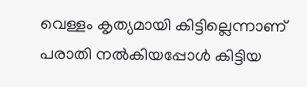വെള്ളം കൃത്യമായി കിട്ടില്ലെന്നാണ് പരാതി നൽകിയപ്പോൾ കിട്ടിയ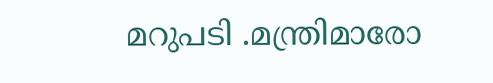മറുപടി .മന്ത്രിമാരോ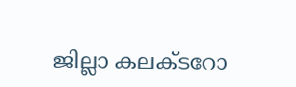ജില്ലാ കലക്ടറോ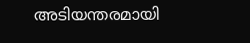അടിയന്തരമായി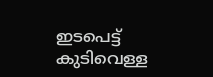ഇടപെട്ട് കുടിവെള്ള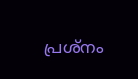പ്രശ്നം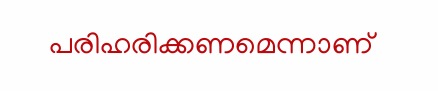പരിഹരിക്കണമെന്നാണ്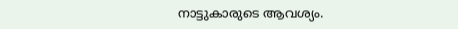നാട്ടുകാരുടെ ആവശ്യം.